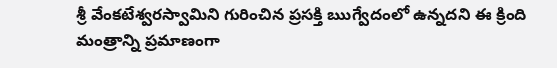శ్రీ వేంకటేశ్వరస్వామిని గురించిన ప్రసక్తి ఋగ్వేదంలో ఉన్నదని ఈ క్రింది మంత్రాన్ని ప్రమాణంగా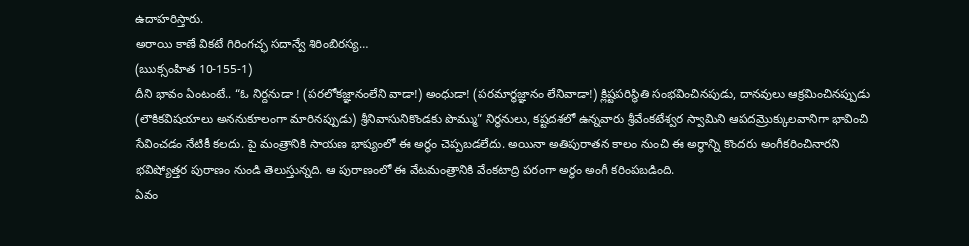ఉదాహరిస్తారు.
అరాయి కాణే వికటే గిరింగచ్ఛ సదాన్వే శిరింబిరస్య…
(ఋక్సంహిత 10-155-1)
దీని భావం ఏంటంటే.. “ఓ నిర్దనుడా ! (పరలోకజ్ఞానంలేని వాడా!) అంధుడా! (పరమార్థజ్ఞానం లేనివాడా!) క్లిష్టపరిస్థితి సంభవించినపుడు, దానవులు ఆక్రమించినప్పుడు (లౌకికవిషయాలు అననుకూలంగా మారినప్పుడు) శ్రీనివాసునికొండకు పొమ్ము” నిర్ధనులు, కష్టదశలో ఉన్నవారు శ్రీవేంకటేశ్వర స్వామిని ఆపదమ్రొక్కులవానిగా భావించి సేవించడం నేటికీ కలదు. పై మంత్రానికి సాయణ భాష్యంలో ఈ అర్ధం చెప్పబడలేదు. అయినా అతిపురాతన కాలం నుంచి ఈ అర్థాన్ని కొందరు అంగీకరించినారని భవిష్యోత్తర పురాణం నుండి తెలుస్తున్నది. ఆ పురాణంలో ఈ వేటమంత్రానికి వేంకటాద్రి పరంగా అర్థం అంగీ కరింపబడింది.
ఏవం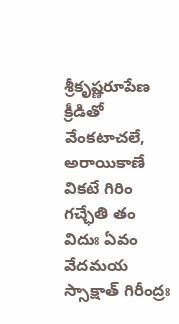శ్రీకృష్ణరూపేణ క్రీడితో వేంకటాచలే, అరాయికాణే వికటే గిరిం గచ్ఛేతి తం విదుః ఏవం వేదమయ స్సాక్షాత్ గిరీంద్రః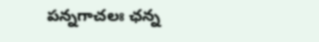పన్నగాచలః ఛన్న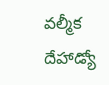వల్మీక దేహాడ్యో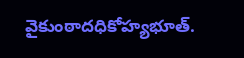వైకుంఠాదధికోహ్యభూత్.